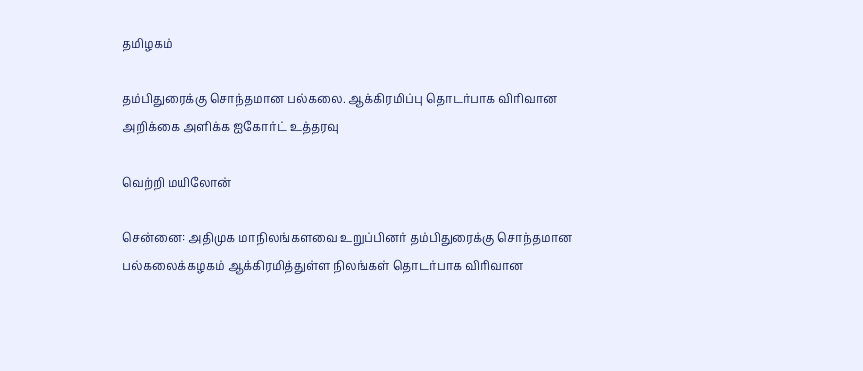தமிழகம்

தம்பிதுரைக்கு சொந்தமான பல்கலை. ஆக்கிரமிப்பு தொடர்பாக விரிவான அறிக்கை அளிக்க ஐகோர்ட் உத்தரவு

வெற்றி மயிலோன்

சென்னை: அதிமுக மாநிலங்களவை உறுப்பினர் தம்பிதுரைக்கு சொந்தமான பல்கலைக்கழகம் ஆக்கிரமித்துள்ள நிலங்கள் தொடர்பாக விரிவான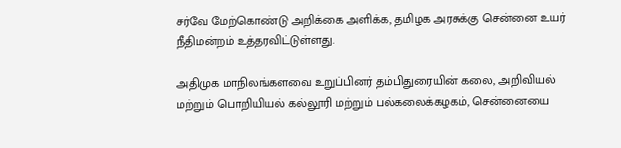சர்வே மேற்கொண்டு அறிக்கை அளிக்க, தமிழக அரசுக்கு சென்னை உயர் நீதிமன்றம் உத்தரவிட்டுள்ளது.

அதிமுக மாநிலங்களவை உறுப்பினர் தம்பிதுரையின் கலை, அறிவியல் மற்றும் பொறியியல் கல்லூரி மற்றும் பல்கலைக்கழகம், சென்னையை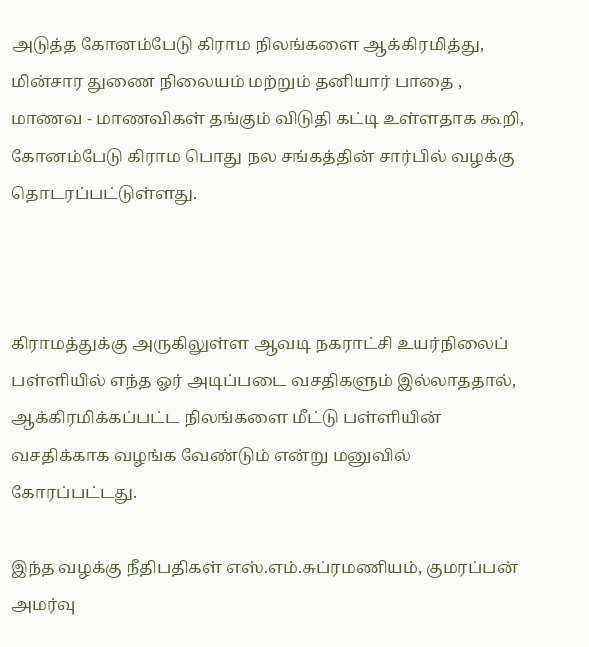அடுத்த கோனம்பேடு கிராம நிலங்களை ஆக்கிரமித்து, மின்சார துணை நிலையம் மற்றும் தனியார் பாதை , மாணவ - மாணவிகள் தங்கும் விடுதி கட்டி உள்ளதாக கூறி, கோனம்பேடு கிராம பொது நல சங்கத்தின் சார்பில் வழக்கு தொடரப்பட்டுள்ளது.



கிராமத்துக்கு அருகிலுள்ள ஆவடி நகராட்சி உயர்நிலைப் பள்ளியில் எந்த ஓர் அடிப்படை வசதிகளும் இல்லாததால், ஆக்கிரமிக்கப்பட்ட நிலங்களை மீட்டு பள்ளியின் வசதிக்காக வழங்க வேண்டும் என்று மனுவில் கோரப்பட்டது.

இந்த வழக்கு நீதிபதிகள் எஸ்.எம்.சுப்ரமணியம், குமரப்பன் அமர்வு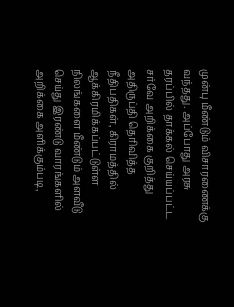முன்பு மீண்டும் விசாரணைக்கு வந்தது. அப்போது அரசு தரப்பில் தாக்கல் செய்யப்பட்ட சர்வே அறிக்கை குறித்து அதிருப்தி தெரிவித்த நீதிபதிகள், கிராமத்தில் ஆக்கிரமிக்கப்பட்டுள்ள நிலங்களை மீண்டும் அளவீடு செய்து இரண்டு வாரங்களில் அறிக்கை அளிக்கும்படி,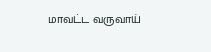மாவட்ட வருவாய்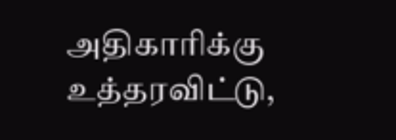அதிகாரிக்கு உத்தரவிட்டு,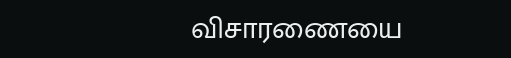விசாரணையை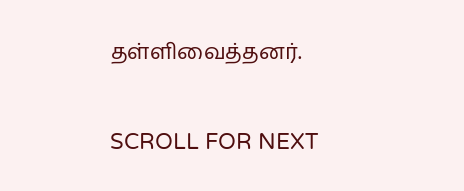தள்ளிவைத்தனர்.

SCROLL FOR NEXT